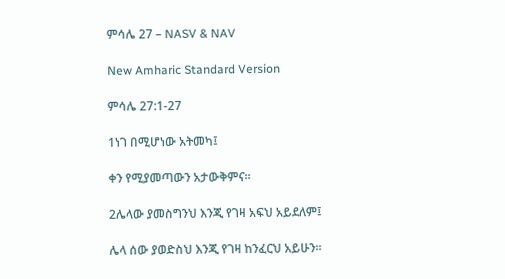ምሳሌ 27 – NASV & NAV

New Amharic Standard Version

ምሳሌ 27:1-27

1ነገ በሚሆነው አትመካ፤

ቀን የሚያመጣውን አታውቅምና።

2ሌላው ያመስግንህ እንጂ የገዛ አፍህ አይደለም፤

ሌላ ሰው ያወድስህ እንጂ የገዛ ከንፈርህ አይሁን።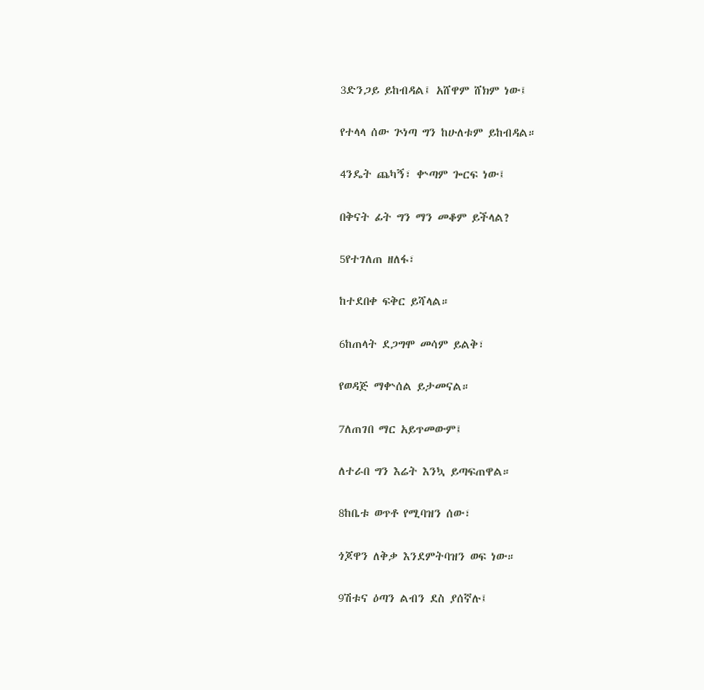3ድንጋይ ይከብዳል፤ አሸዋም ሸክም ነው፤

የተላላ ሰው ጕነጣ ግን ከሁለቱም ይከብዳል።

4ንዴት ጨካኝ፣ ቍጣም ጐርፍ ነው፤

በቅናት ፊት ግን ማን መቆም ይችላል?

5የተገለጠ ዘለፋ፣

ከተደበቀ ፍቅር ይሻላል።

6ከጠላት ደጋግሞ መሳም ይልቅ፣

የወዳጅ ማቍሰል ይታመናል።

7ለጠገበ ማር አይጥመውም፤

ለተራበ ግን እሬት እንኳ ይጣፍጠዋል።

8ከቤቱ ወጥቶ የሚባዝን ሰው፣

ጎጆዋን ለቅቃ እንደምትባዝን ወፍ ነው።

9ሽቱና ዕጣን ልብን ደስ ያሰኛሉ፤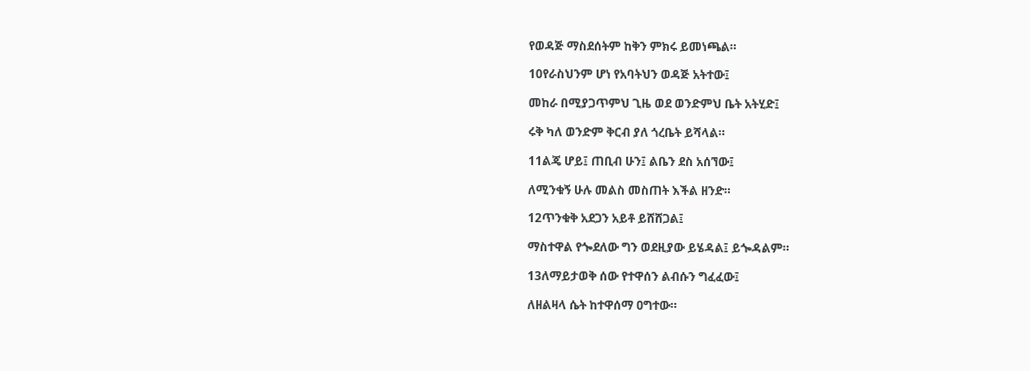የወዳጅ ማስደሰትም ከቅን ምክሩ ይመነጫል።

10የራስህንም ሆነ የአባትህን ወዳጅ አትተው፤

መከራ በሚያጋጥምህ ጊዜ ወደ ወንድምህ ቤት አትሂድ፤

ሩቅ ካለ ወንድም ቅርብ ያለ ጎረቤት ይሻላል።

11ልጄ ሆይ፤ ጠቢብ ሁን፤ ልቤን ደስ አሰኘው፤

ለሚንቁኝ ሁሉ መልስ መስጠት እችል ዘንድ።

12ጥንቁቅ አደጋን አይቶ ይሸሸጋል፤

ማስተዋል የጐደለው ግን ወደዚያው ይሄዳል፤ ይጐዳልም።

13ለማይታወቅ ሰው የተዋሰን ልብሱን ግፈፈው፤

ለዘልዛላ ሴት ከተዋሰማ ዐግተው።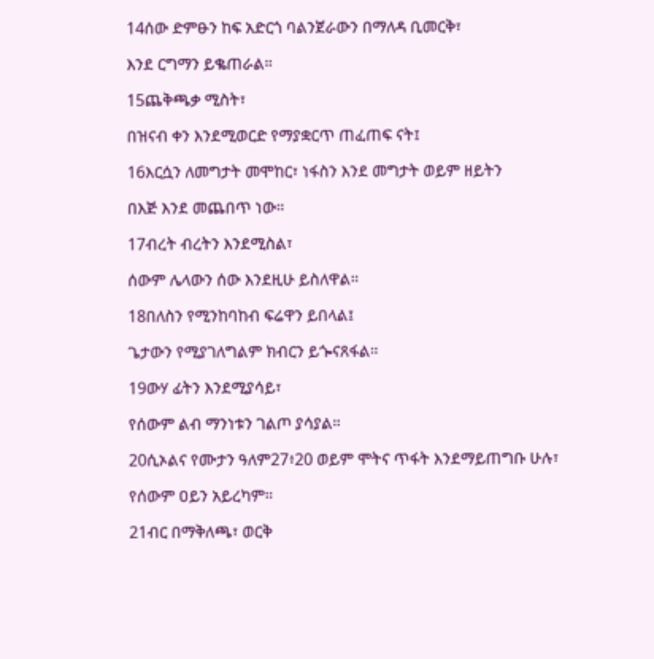14ሰው ድምፁን ከፍ አድርጎ ባልንጀራውን በማለዳ ቢመርቅ፣

እንደ ርግማን ይቈጠራል።

15ጨቅጫቃ ሚስት፣

በዝናብ ቀን እንደሚወርድ የማያቋርጥ ጠፈጠፍ ናት፤

16እርሷን ለመግታት መሞከር፣ ነፋስን እንደ መግታት ወይም ዘይትን

በእጅ እንደ መጨበጥ ነው።

17ብረት ብረትን እንደሚስል፣

ሰውም ሌላውን ሰው እንደዚሁ ይስለዋል።

18በለስን የሚንከባከብ ፍሬዋን ይበላል፤

ጌታውን የሚያገለግልም ክብርን ይጐናጸፋል።

19ውሃ ፊትን እንደሚያሳይ፣

የሰውም ልብ ማንነቱን ገልጦ ያሳያል።

20ሲኦልና የሙታን ዓለም27፥20 ወይም ሞትና ጥፋት እንደማይጠግቡ ሁሉ፣

የሰውም ዐይን አይረካም።

21ብር በማቅለጫ፣ ወርቅ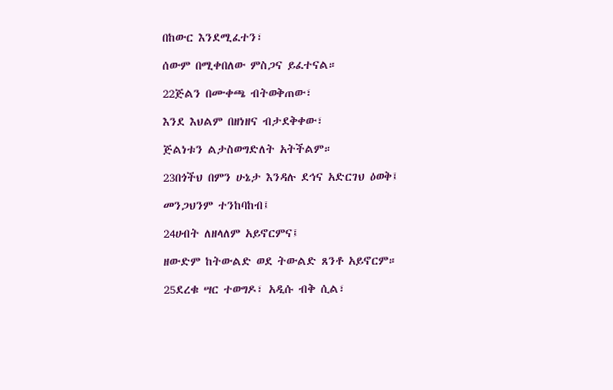በከውር እንደሚፈተን፣

ሰውም በሚቀበለው ምስጋና ይፈተናል።

22ጅልን በሙቀጫ ብትወቅጠው፣

እንደ እህልም በዘነዘና ብታደቅቀው፣

ጅልነቱን ልታስወግድለት አትችልም።

23በጎችህ በምን ሁኔታ እንዳሉ ደኅና አድርገህ ዕወቅ፤

መንጋህንም ተንከባከብ፤

24ሀብት ለዘላለም አይኖርምና፤

ዘውድም ከትውልድ ወደ ትውልድ ጸንቶ አይኖርም።

25ደረቁ ሣር ተወግዶ፣ አዲሱ ብቅ ሲል፣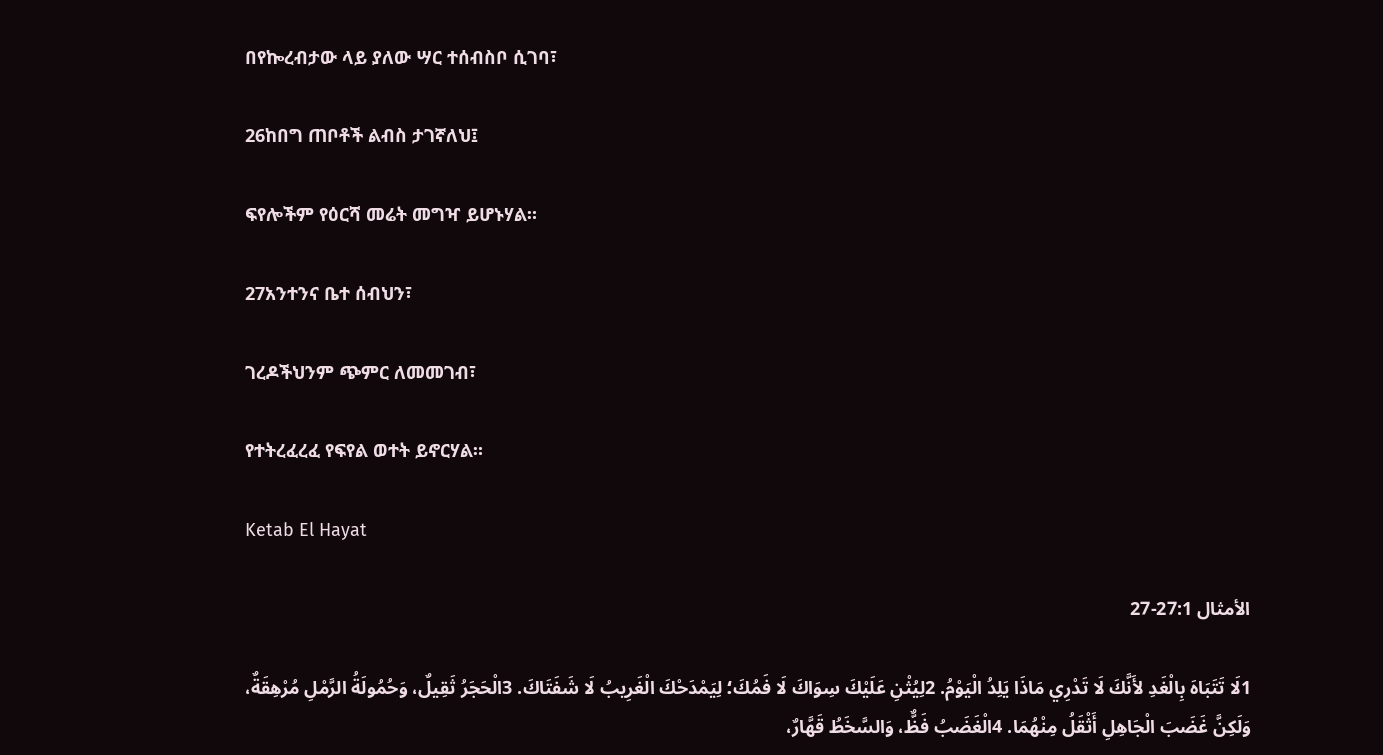በየኰረብታው ላይ ያለው ሣር ተሰብስቦ ሲገባ፣

26ከበግ ጠቦቶች ልብስ ታገኛለህ፤

ፍየሎችም የዕርሻ መሬት መግዣ ይሆኑሃል።

27አንተንና ቤተ ሰብህን፣

ገረዶችህንም ጭምር ለመመገብ፣

የተትረፈረፈ የፍየል ወተት ይኖርሃል።

Ketab El Hayat

الأمثال 27:1-27

1لَا تَتَبَاهَ بِالْغَدِ لأَنَّكَ لَا تَدْرِي مَاذَا يَلِدُ الْيَوْمُ. 2لِيُثْنِ عَلَيْكَ سِوَاكَ لَا فَمُكَ؛ لِيَمْدَحْكَ الْغَرِيبُ لَا شَفَتَاكَ. 3الْحَجَرُ ثَقِيلٌ، وَحُمُولَةُ الرَّمْلِ مُرْهِقَةٌ، وَلَكِنَّ غَضَبَ الْجَاهِلِ أَثْقَلُ مِنْهُمَا. 4الْغَضَبُ فَظٌّ، وَالسَّخَطُ قَهَّارٌ،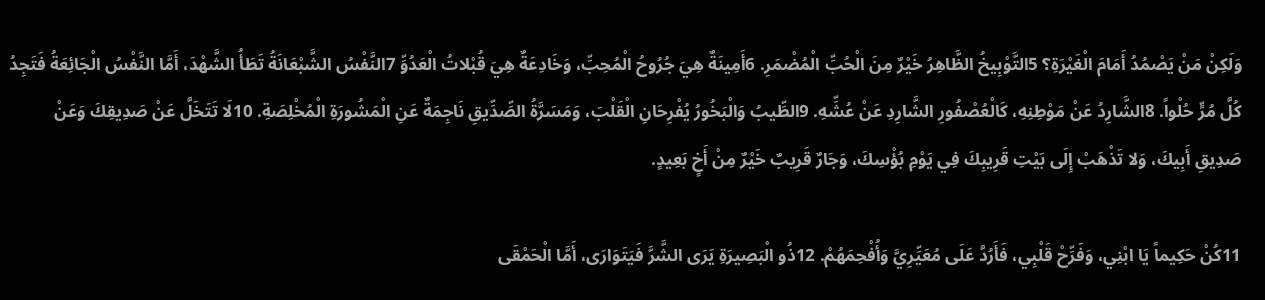وَلَكِنْ مَنْ يَصْمُدُ أَمَامَ الْغَيْرَةِ؟ 5التَّوْبِيخُ الظَّاهِرُ خَيْرٌ مِنَ الْحُبِّ الْمُضْمَرِ. 6أَمِينَةٌ هِيَ جُرُوحُ الْمُحِبِّ، وَخَادِعَةٌ هِيَ قُبْلاتُ الْعَدُوِّ 7النَّفْسُ الشَّبْعَانَةُ تَطَأُ الشَّهْدَ، أَمَّا النَّفْسُ الْجَائِعَةُ فَتَجِدُ كُلَّ مُرٍّ حُلْواً. 8الشَّارِدُ عَنْ مَوْطِنِهِ، كَالْعُصْفُورِ الشَّارِدِ عَنْ عُشِّهِ. 9الطِّيبُ وَالْبَخُورُ يُفْرِحَانِ الْقَلْبَ، وَمَسَرَّةُ الصِّدِّيقِ نَاجِمَةٌ عَنِ الْمَشُورَةِ الْمُخْلِصَةِ. 10لَا تَتَخَلَّ عَنْ صَدِيقِكَ وَعَنْ صَدِيقِ أَبِيكَ، وَلا تَذْهَبْ إِلَى بَيْتِ قَرِيبِكَ فِي يَوْمِ بُؤْسِكَ، وَجَارٌ قَرِيبٌ خَيْرٌ مِنْ أَخٍ بَعِيدٍ.

11كُنْ حَكِيماً يَا ابْنِي، وَفَرِّحْ قَلْبِي، فَأَرُدَّ عَلَى مُعَيِّرِيَّ وَأُفْحِمَهُمْ. 12ذُو الْبَصِيرَةِ يَرَى الشَّرَّ فَيَتَوَارَى، أَمَّا الْحَمْقَى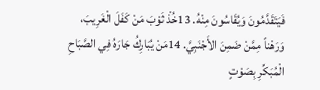فَيَتَقَدَّمُونَ وَيُقَاسُونَ مِنْهُ. 13خُذْ ثَوْبَ مَنْ كَفَلَ الْغَرِيبَ، وَرَهْناً مِمَّنْ ضَمِنَ الأَجْنَبِيَّ. 14مَنْ يُبَارِكُ جَارَهُ فِي الصَّبَاحِ الْمُبَكِّرِ بِصَوْتٍ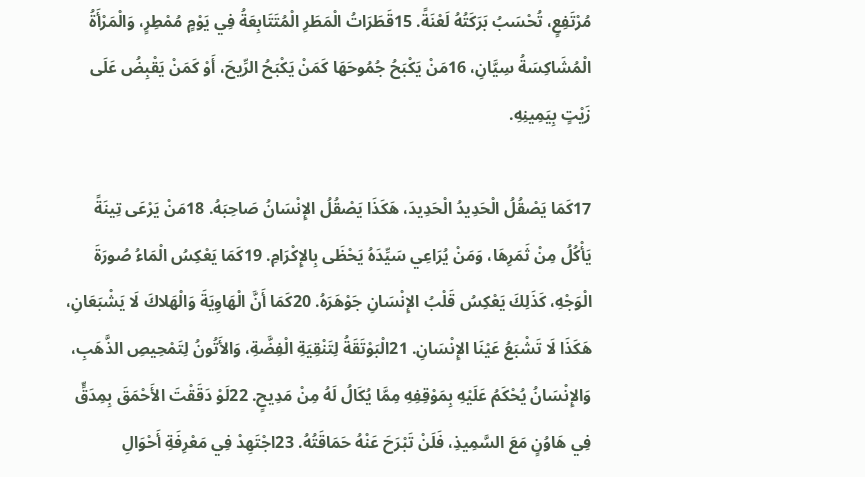مُرْتَفِعٍ، تُحْسَبُ بَرَكَتُهُ لَعْنَةً. 15قَطَرَاتُ الْمَطَرِ الْمُتَتَابِعَةُ فِي يَوْمٍ مُمْطِرٍ، وَالْمَرْأَةُ الْمُشَاكِسَةُ سِيَّانِ، 16مَنْ يَكْبَحُ جُمُوحَهَا كَمَنْ يَكْبَحُ الرِّيحَ، أَوْ كَمَنْ يَقْبِضُ عَلَى زَيْتٍ بِيَمِينِهِ.

17كَمَا يَصْقُلُ الْحَدِيدُ الْحَدِيدَ، هَكَذَا يَصْقُلُ الإِنْسَانُ صَاحِبَهُ. 18مَنْ يَرْعَى تِينَةً يَأْكُلُ مِنْ ثَمَرِهَا، وَمَنْ يُرَاعِي سَيِّدَهُ يَحْظَى بِالإِكْرَامِ. 19كَمَا يَعْكِسُ الْمَاءُ صُورَةَ الْوَجْهِ، كَذَلِكَ يَعْكِسُ قَلْبُ الإِنْسَانِ جَوْهَرَهُ. 20كَمَا أَنَّ الْهَاوِيَةَ وَالْهَلاكَ لَا يَشْبَعَانِ، هَكَذَا لَا تَشْبَعُ عَيْنَا الإِنْسَانِ. 21الْبَوْتَقَةُ لِتَنْقِيَةِ الْفِضَّةِ، وَالأَتُونُ لِتَمْحِيصِ الذَّهَبِ، وَالإِنْسَانُ يُحْكَمُ عَلَيْهِ بِمَوْقِفِهِ مِمَّا يُكَالُ لَهُ مِنْ مَدِيحٍ. 22لَوْ دَقَقْتَ الأَحْمَقَ بِمِدَقٍّ فِي هَاوُنٍ مَعَ السَّمِيذِ، فَلَنْ تَبْرَحَ عَنْهُ حَمَاقَتُهُ. 23اجْتَهِدْ فِي مَعْرِفَةِ أَحْوَالِ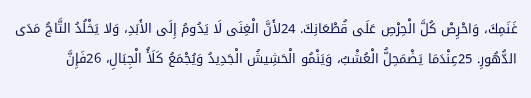غَنَمِكَ، وَاحْرِصْ كُلَّ الْحِرْصِ عَلَى قُطْعَانِكَ. 24لأَنَّ الْغِنَى لَا يَدُومُ إِلَى الأَبَدِ، وَلا يَخْلُدُ التَّاجُ مَدَى الدُّهُورِ. 25عِنْدَمَا يَضْمَحِلُّ الْعُشْبُ، وَيَنْمُو الْحَشِيشُ الْجَدِيدُ وَيُجْمَعُ كَلَأُ الْجِبَالِ، 26فَإِنَّ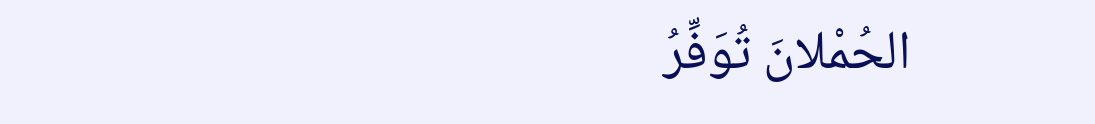الحُمْلانَ تُوَفِّرُ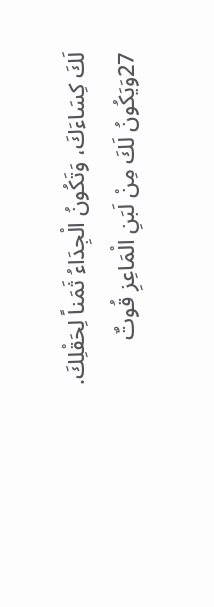لَكَ كِسَاءَكَ، وَتَكُونُ الْجِدَاءُ ثَمَناً لِحَقْلِكَ. 27وَيَكُونُ لَكَ مِنْ لَبَنِ الْمَاعِزِ قُوتٌ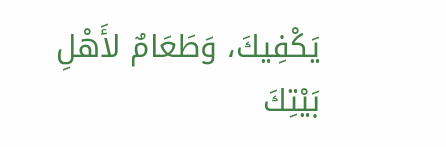يَكْفِيكَ، وَطَعَامٌ لأَهْلِ بَيْتِكَ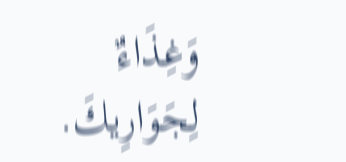وَغِذَاءٌ لِجَوَارِيكَ.